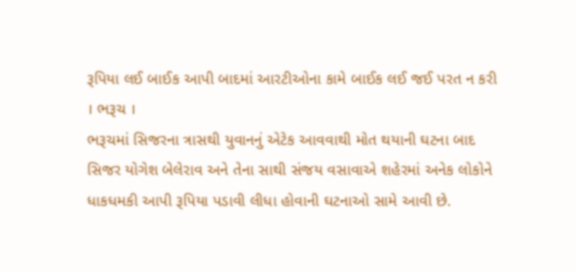રૂપિયા લઈ બાઈક આપી બાદમાં આરટીઓના કામે બાઈક લઈ જઈ પરત ન કરી
। ભરૂચ ।
ભરૂચમાં સિજરના ત્રાસથી યુવાનનું એટેક આવવાથી મોત થયાની ઘટના બાદ સિજર યોગેશ બેલેરાવ અને તેના સાથી સંજય વસાવાએ શહેરમાં અનેક લોકોને ધાકધમકી આપી રૂપિયા પડાવી લીધા હોવાની ઘટનાઓ સામે આવી છે.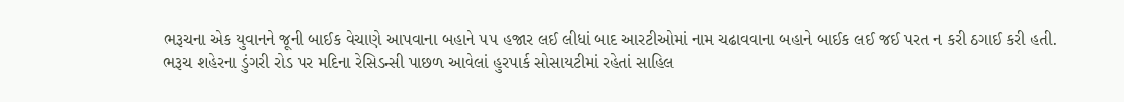ભરૂચના એક યુવાનને જૂની બાઈક વેચાણે આપવાના બહાને ૫૫ હજાર લઈ લીધાં બાદ આરટીઓમાં નામ ચઢાવવાના બહાને બાઈક લઈ જઈ પરત ન કરી ઠગાઈ કરી હતી.
ભરૂચ શહેરના ડુંગરી રોડ પર મદિના રેસિડન્સી પાછળ આવેલાં હુરપાર્ક સોસાયટીમાં રહેતાં સાહિલ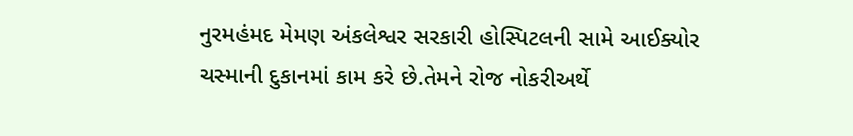નુરમહંમદ મેમણ અંકલેશ્વર સરકારી હોસ્પિટલની સામે આઈક્યોર ચસ્માની દુકાનમાં કામ કરે છે.તેમને રોજ નોકરીઅર્થે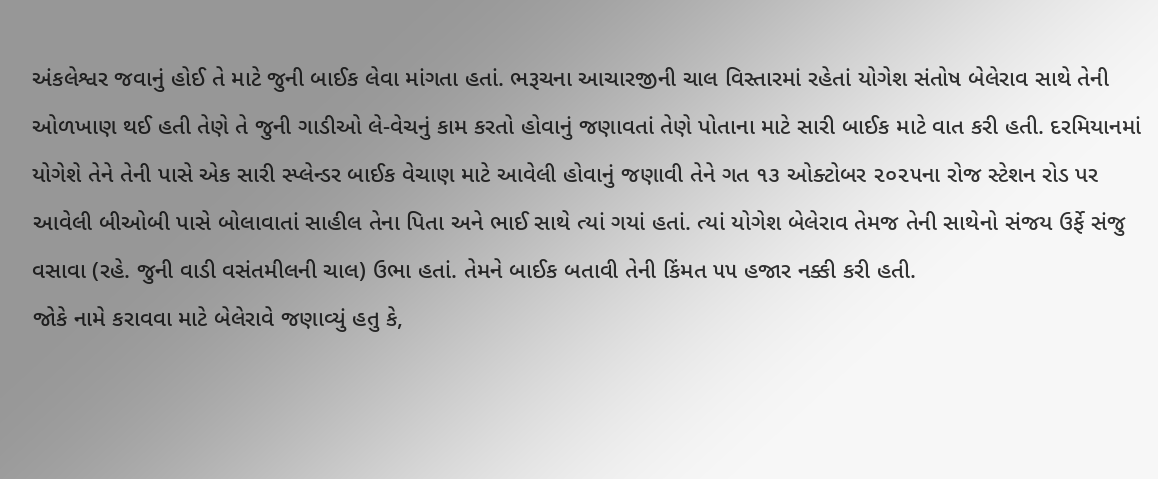અંકલેશ્વર જવાનું હોઈ તે માટે જુની બાઈક લેવા માંગતા હતાં. ભરૂચના આચારજીની ચાલ વિસ્તારમાં રહેતાં યોગેશ સંતોષ બેલેરાવ સાથે તેની ઓળખાણ થઈ હતી તેણે તે જુની ગાડીઓ લે-વેચનું કામ કરતો હોવાનું જણાવતાં તેણે પોતાના માટે સારી બાઈક માટે વાત કરી હતી. દરમિયાનમાં યોગેશે તેને તેની પાસે એક સારી સ્પ્લેન્ડર બાઈક વેચાણ માટે આવેલી હોવાનું જણાવી તેને ગત ૧૩ ઓક્ટોબર ૨૦૨૫ના રોજ સ્ટેશન રોડ પર આવેલી બીઓબી પાસે બોલાવાતાં સાહીલ તેના પિતા અને ભાઈ સાથે ત્યાં ગયાં હતાં. ત્યાં યોગેશ બેલેરાવ તેમજ તેની સાથેનો સંજય ઉર્ફે સંજુ વસાવા (રહે. જુની વાડી વસંતમીલની ચાલ) ઉભા હતાં. તેમને બાઈક બતાવી તેની કિંમત ૫૫ હજાર નક્કી કરી હતી.
જોકે નામે કરાવવા માટે બેલેરાવે જણાવ્યું હતુ કે,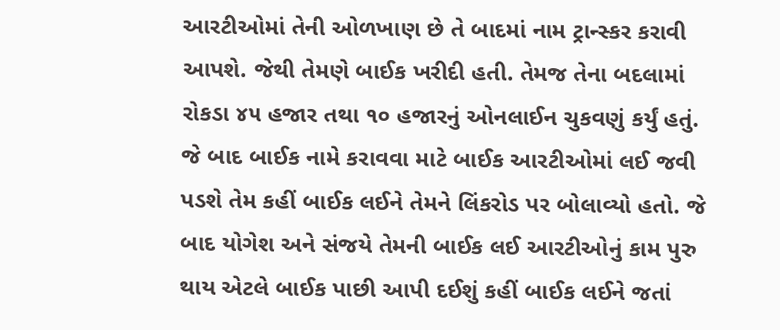આરટીઓમાં તેની ઓળખાણ છે તે બાદમાં નામ ટ્રાન્સ્કર કરાવી આપશે. જેથી તેમણે બાઈક ખરીદી હતી. તેમજ તેના બદલામાં રોકડા ૪૫ હજાર તથા ૧૦ હજારનું ઓનલાઈન ચુકવણું કર્યું હતું. જે બાદ બાઈક નામે કરાવવા માટે બાઈક આરટીઓમાં લઈ જવી પડશે તેમ કહીં બાઈક લઈને તેમને લિંકરોડ પર બોલાવ્યો હતો. જે બાદ યોગેશ અને સંજયે તેમની બાઈક લઈ આરટીઓનું કામ પુરુ થાય એટલે બાઈક પાછી આપી દઈશું કહીં બાઈક લઈને જતાં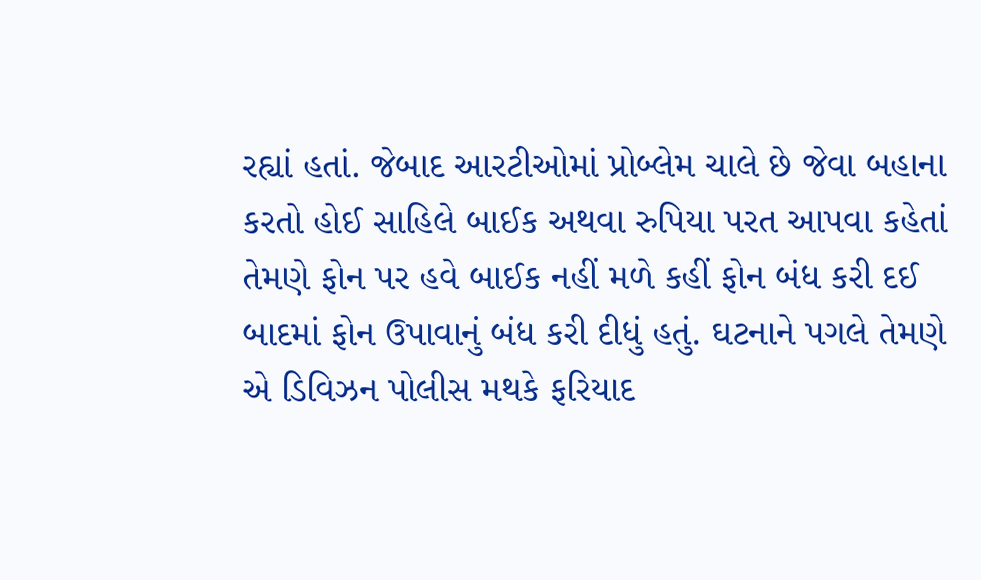રહ્યાં હતાં. જેબાદ આરટીઓમાં પ્રોબ્લેમ ચાલે છે જેવા બહાના કરતો હોઈ સાહિલે બાઈક અથવા રુપિયા પરત આપવા કહેતાં તેમણે ફોન પર હવે બાઈક નહીં મળે કહીં ફોન બંધ કરી દઈ બાદમાં ફોન ઉપાવાનું બંધ કરી દીધું હતું. ઘટનાને પગલે તેમણે એ ડિવિઝન પોલીસ મથકે ફરિયાદ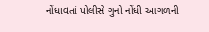નોંધાવતાં પોલીસે ગુનો નોંધી આગળની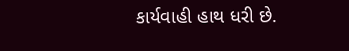કાર્યવાહી હાથ ધરી છે.